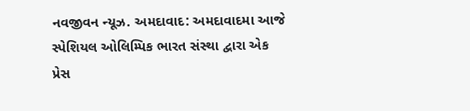નવજીવન ન્યૂઝ. અમદાવાદ: અમદાવાદમા આજે સ્પેશિયલ ઓલિમ્પિક ભારત સંસ્થા દ્વારા એક પ્રેસ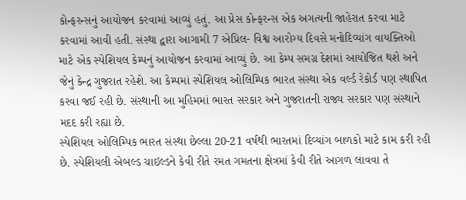કોન્ફરન્સનું આયોજન કરવામાં આવ્યું હતું. આ પ્રેસ કોન્ફરન્સ એક અગત્યની જાહેરાત કરવા માટે કરવામાં આવી હતી. સંસ્થા દ્વારા આગામી 7 એપ્રિલ- વિશ્વ આરોગ્ય દિવસે મનોદિવ્યાંગ વાયક્તિઓ માટે એક સ્પેશિયલ કેમ્પનું આયોજન કરવામાં આવ્યું છે. આ કેમ્પ સમગ્ર દેશમાં આયોજિત થશે અને જેનું કેન્દ્ર ગુજરાત રહેશે. આ કેમ્પમાં સ્પેશિયલ ઓલિમ્પિક ભારત સંસ્થા એક વર્લ્ડ રેકોર્ડ પણ સ્થાપિત કરવા જઈ રહી છે. સંસ્થાની આ મુહિમમાં ભારત સરકાર અને ગુજરાતની રાજ્ય સરકાર પણ સંસ્થાને મદદ કરી રહ્યા છે.
સ્પેશિયલ ઓલિમ્પિક ભારત સંસ્થા છેલ્લા 20-21 વર્ષથી ભારતમાં દિવ્યાંગ બાળકો માટે કામ કરી રહી છે. સ્પેશિયલી એબલ્ડ ચાઇલ્ડને કેવી રીતે રમત ગમતના ક્ષેત્રમાં કેવી રીતે આગળ લાવવા તે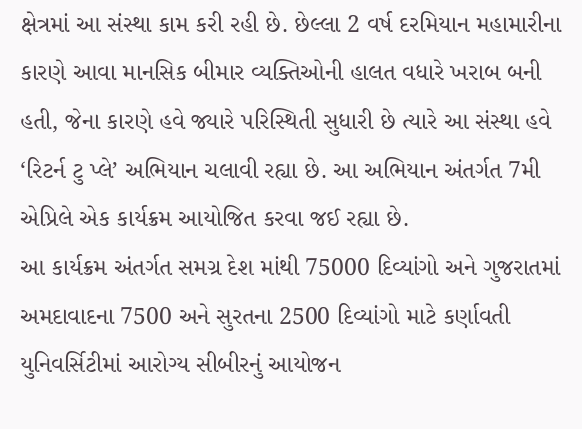ક્ષેત્રમાં આ સંસ્થા કામ કરી રહી છે. છેલ્લા 2 વર્ષ દરમિયાન મહામારીના કારણે આવા માનસિક બીમાર વ્યક્તિઓની હાલત વધારે ખરાબ બની હતી, જેના કારણે હવે જ્યારે પરિસ્થિતી સુધારી છે ત્યારે આ સંસ્થા હવે ‘રિટર્ન ટુ પ્લે’ અભિયાન ચલાવી રહ્યા છે. આ અભિયાન અંતર્ગત 7મી એપ્રિલે એક કાર્યક્રમ આયોજિત કરવા જઈ રહ્યા છે.
આ કાર્યક્રમ અંતર્ગત સમગ્ર દેશ માંથી 75000 દિવ્યાંગો અને ગુજરાતમાં અમદાવાદના 7500 અને સુરતના 2500 દિવ્યાંગો માટે કર્ણાવતી યુનિવર્સિટીમાં આરોગ્ય સીબીરનું આયોજન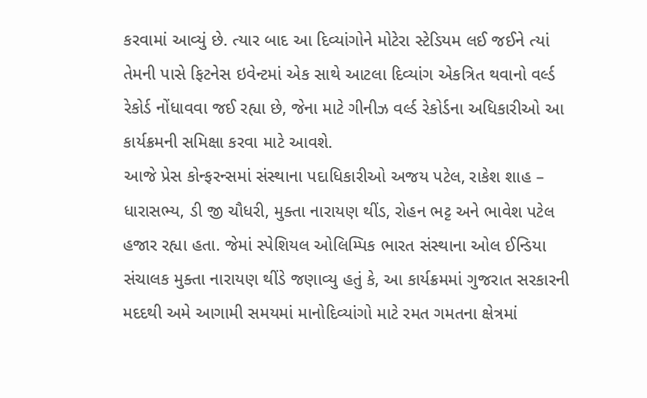કરવામાં આવ્યું છે. ત્યાર બાદ આ દિવ્યાંગોને મોટેરા સ્ટેડિયમ લઈ જઈને ત્યાં તેમની પાસે ફિટનેસ ઇવેન્ટમાં એક સાથે આટલા દિવ્યાંગ એકત્રિત થવાનો વર્લ્ડ રેકોર્ડ નોંધાવવા જઈ રહ્યા છે, જેના માટે ગીનીઝ વર્લ્ડ રેકોર્ડના અધિકારીઓ આ કાર્યક્રમની સમિક્ષા કરવા માટે આવશે.
આજે પ્રેસ કોન્ફરન્સમાં સંસ્થાના પદાધિકારીઓ અજય પટેલ, રાકેશ શાહ – ધારાસભ્ય, ડી જી ચૌધરી, મુક્તા નારાયણ થીંડ, રોહન ભટ્ટ અને ભાવેશ પટેલ હજાર રહ્યા હતા. જેમાં સ્પેશિયલ ઓલિમ્પિક ભારત સંસ્થાના ઓલ ઈન્ડિયા સંચાલક મુક્તા નારાયણ થીંડે જણાવ્યુ હતું કે, આ કાર્યક્રમમાં ગુજરાત સરકારની મદદથી અમે આગામી સમયમાં માનોદિવ્યાંગો માટે રમત ગમતના ક્ષેત્રમાં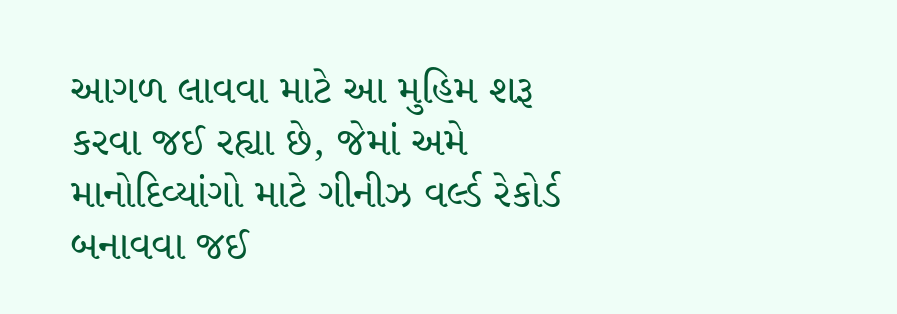આગળ લાવવા માટે આ મુહિમ શરૂ કરવા જઈ રહ્યા છે, જેમાં અમે માનોદિવ્યાંગો માટે ગીનીઝ વર્લ્ડ રેકોર્ડ બનાવવા જઈ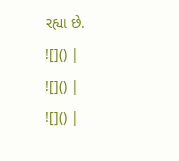રહ્યા છે.
![]() |
![]() |
![]() |